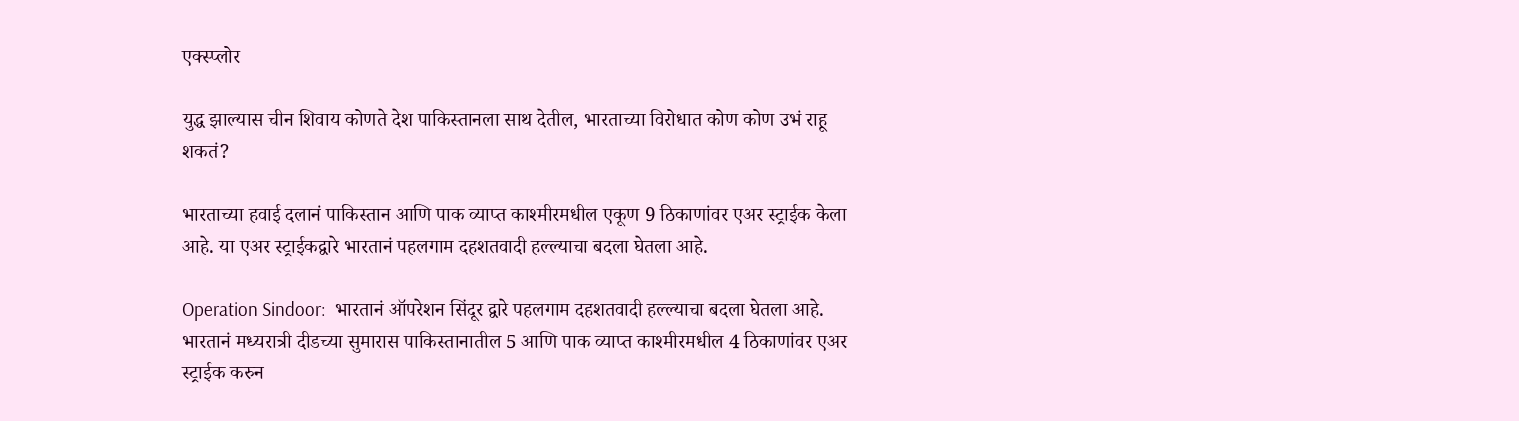एक्स्प्लोर

युद्ध झाल्यास चीन शिवाय कोणते देश पाकिस्तानला साथ देतील, भारताच्या विरोधात कोण कोण उभं राहू शकतं?

भारताच्या हवाई दलानं पाकिस्तान आणि पाक व्याप्त काश्मीरमधील एकूण 9 ठिकाणांवर एअर स्ट्राईक केला आहे. या एअर स्ट्राईकद्वारे भारतानं पहलगाम दहशतवादी हल्ल्याचा बदला घेतला आहे.

Operation Sindoor:  भारतानं ऑपरेशन सिंदूर द्वारे पहलगाम दहशतवादी हल्ल्याचा बदला घेतला आहे. भारतानं मध्यरात्री दीडच्या सुमारास पाकिस्तानातील 5 आणि पाक व्याप्त काश्मीरमधील 4 ठिकाणांवर एअर स्ट्राईक करुन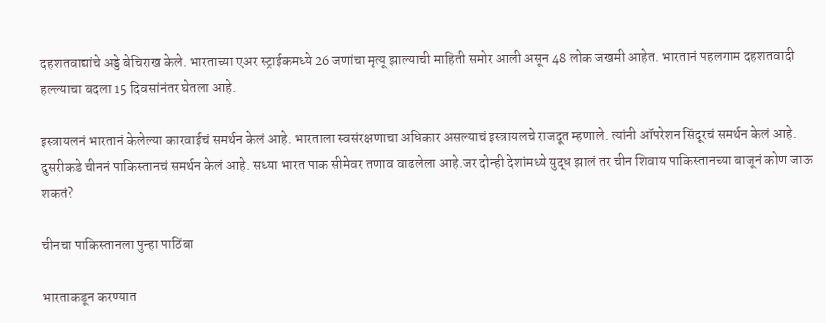दहशतवाद्यांचे अड्डे बेचिराख केले. भारताच्या एअर स्ट्राईकमध्ये 26 जणांचा मृत्यू झाल्याची माहिती समोर आली असून 48 लोक जखमी आहेत. भारतानं पहलगाम दहशतवादी हल्ल्याचा बदला 15 दिवसांनंतर घेतला आहे.

इस्त्रायलनं भारतानं केलेल्या कारवाईचं समर्थन केलं आहे. भारताला स्वसंरक्षणाचा अधिकार असल्याचं इस्त्रायलचे राजदूत म्हणाले. त्यांनी ऑपरेशन सिंदूरचं समर्थन केलं आहे. दुसरीकडे चीननं पाकिस्तानचं समर्थन केलं आहे. सध्या भारत पाक सीमेवर तणाव वाढलेला आहे.जर दोन्ही देशांमध्ये युद्ध झालं तर चीन शिवाय पाकिस्तानच्या बाजूनं कोण जाऊ शकतं?

चीनचा पाकिस्तानला पुन्हा पाठिंबा

भारताकडून करण्यात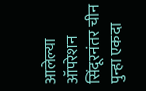आलेल्या ऑपरेशन सिंदूरनंतर चीन पुन्हा एकदा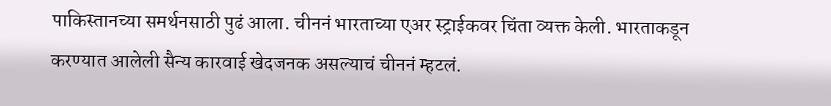पाकिस्तानच्या समर्थनसाठी पुढं आला. चीननं भारताच्या एअर स्ट्राईकवर चिंता व्यक्त केली. भारताकडून करण्यात आलेली सैन्य कारवाई खेदजनक असल्याचं चीननं म्हटलं.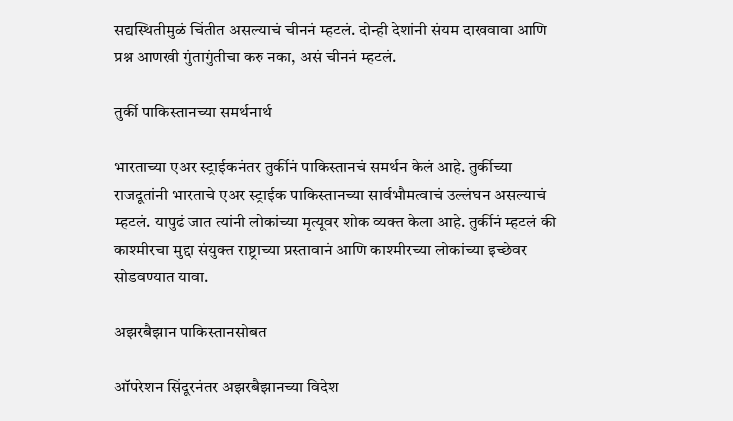सद्यस्थितीमुळं चिंतीत असल्याचं चीननं म्हटलं. दोन्ही देशांनी संयम दाखवावा आणि प्रश्न आणखी गुंतागुंतीचा करु नका, असं चीननं म्हटलं.

तुर्की पाकिस्तानच्या समर्थनार्थ

भारताच्या एअर स्ट्राईकनंतर तुर्कीनं पाकिस्तानचं समर्थन केलं आहे. तुर्कीच्या राजदूतांनी भारताचे एअर स्ट्राईक पाकिस्तानच्या सार्वभौमत्वाचं उल्लंघन असल्याचं म्हटलं. यापुढं जात त्यांनी लोकांच्या मृत्यूवर शोक व्यक्त केला आहे. तुर्कीनं म्हटलं की काश्मीरचा मुद्दा संयुक्त राष्ट्राच्या प्रस्तावानं आणि काश्मीरच्या लोकांच्या इच्छेवर सोडवण्यात यावा.

अझरबैझान पाकिस्तानसोबत

ऑपरेशन सिंदूरनंतर अझरबैझानच्या विदेश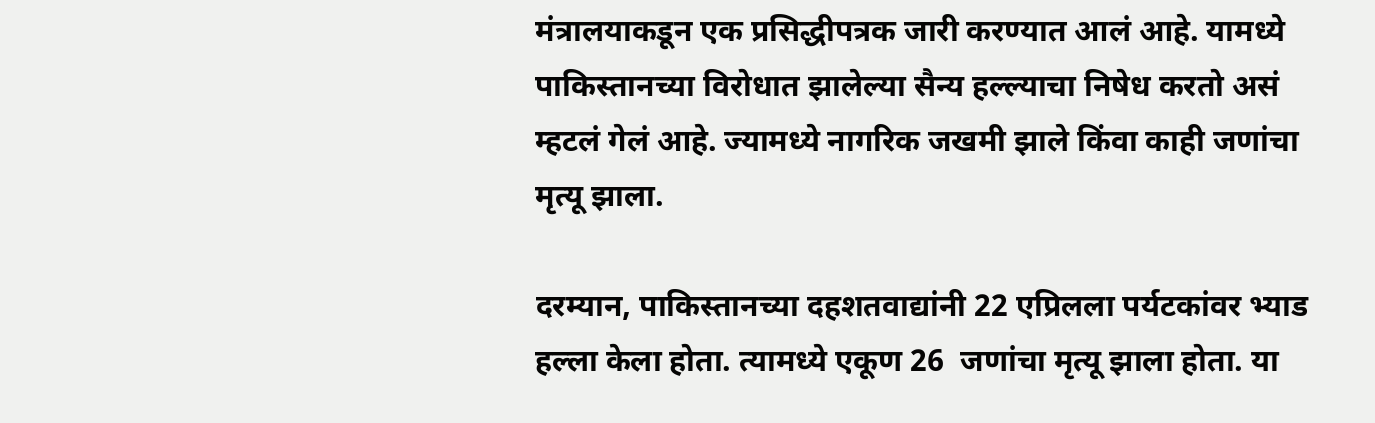मंत्रालयाकडून एक प्रसिद्धीपत्रक जारी करण्यात आलं आहे. यामध्ये पाकिस्तानच्या विरोधात झालेल्या सैन्य हल्ल्याचा निषेध करतो असं म्हटलं गेलं आहे. ज्यामध्ये नागरिक जखमी झाले किंवा काही जणांचा मृत्यू झाला.

दरम्यान, पाकिस्तानच्या दहशतवाद्यांनी 22 एप्रिलला पर्यटकांवर भ्याड हल्ला केला होता. त्यामध्ये एकूण 26  जणांचा मृत्यू झाला होता. या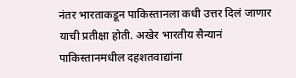नंतर भारताकडून पाकिस्तानला कधी उत्तर दिलं जाणार याची प्रतीक्षा होती. अखेर भारतीय सैन्यानं पाकिस्तानमधील दहशतवाद्यांना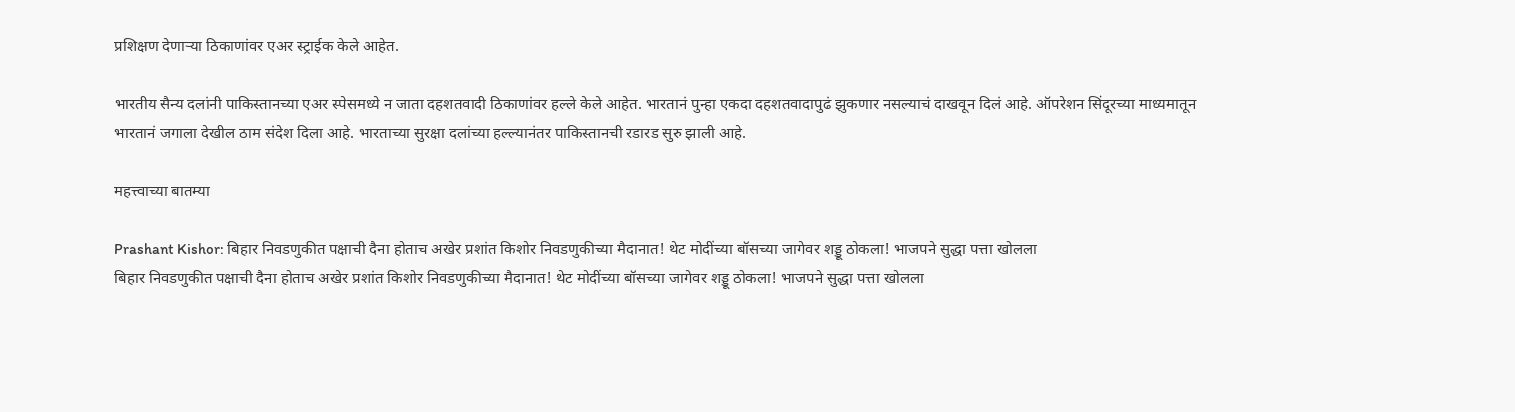प्रशिक्षण देणाऱ्या ठिकाणांवर एअर स्ट्राईक केले आहेत.

भारतीय सैन्य दलांनी पाकिस्तानच्या एअर स्पेसमध्ये न जाता दहशतवादी ठिकाणांवर हल्ले केले आहेत. भारतानं पुन्हा एकदा दहशतवादापुढं झुकणार नसल्याचं दाखवून दिलं आहे. ऑपरेशन सिंदूरच्या माध्यमातून भारतानं जगाला देखील ठाम संदेश दिला आहे. भारताच्या सुरक्षा दलांच्या हल्ल्यानंतर पाकिस्तानची रडारड सुरु झाली आहे.

महत्त्वाच्या बातम्या

Prashant Kishor: बिहार निवडणुकीत पक्षाची दैना होताच अखेर प्रशांत किशोर निवडणुकीच्या मैदानात! थेट मोदींच्या बॉसच्या जागेवर शड्डू ठोकला! भाजपने सुद्धा पत्ता खोलला
बिहार निवडणुकीत पक्षाची दैना होताच अखेर प्रशांत किशोर निवडणुकीच्या मैदानात! थेट मोदींच्या बॉसच्या जागेवर शड्डू ठोकला! भाजपने सुद्धा पत्ता खोलला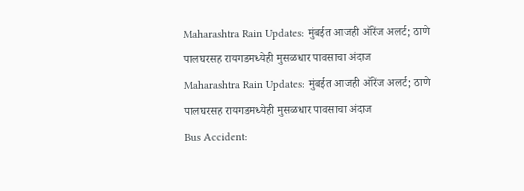Maharashtra Rain Updates: मुंबईत आजही ऑरेंज अलर्ट; ठाणे पालघरसह रायगडमध्येही मुसळधार पावसाचा अंदाज
Maharashtra Rain Updates: मुंबईत आजही ऑरेंज अलर्ट; ठाणे पालघरसह रायगडमध्येही मुसळधार पावसाचा अंदाज
Bus Accident: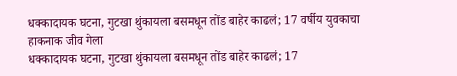धक्कादायक घटना, गुटखा थुंकायला बसमधून तोंड बाहेर काढलं; 17 वर्षीय युवकाचा हाकनाक जीव गेला
धक्कादायक घटना, गुटखा थुंकायला बसमधून तोंड बाहेर काढलं; 17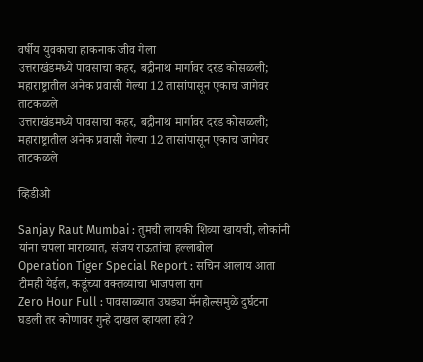वर्षीय युवकाचा हाकनाक जीव गेला
उत्तराखंडमध्ये पावसाचा कहर, बद्रीनाथ मार्गावर दरड कोसळली; महाराष्ट्रातील अनेक प्रवासी गेल्या 12 तासांपासून एकाच जागेवर ताटकळले
उत्तराखंडमध्ये पावसाचा कहर, बद्रीनाथ मार्गावर दरड कोसळली; महाराष्ट्रातील अनेक प्रवासी गेल्या 12 तासांपासून एकाच जागेवर ताटकळले

व्हिडीओ

Sanjay Raut Mumbai : तुमची लायकी शिव्या खायची, लोकांनी यांना चपला माराव्यात, संजय राऊतांचा हल्लाबोल
Operation Tiger Special Report : सचिन आलाय आता टीमही येईल, कडूंच्या वक्तव्याचा भाजपला राग
Zero Hour Full : पावसाळ्यात उघड्या मॅनहोल्समुळे दुर्घटना घडली तर कोणावर गुन्हे दाखल व्हायला हवे?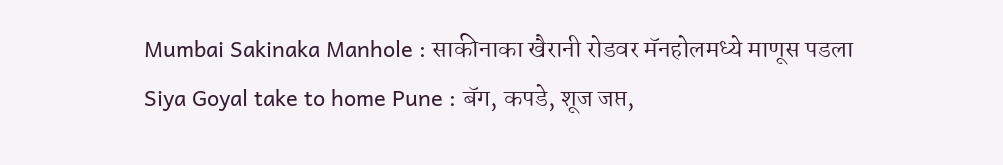Mumbai Sakinaka Manhole : साकीनाका खैरानी रोडवर मॅनहोलमध्ये माणूस पडला
Siya Goyal take to home Pune : बॅग, कपडे, शूज जप्त,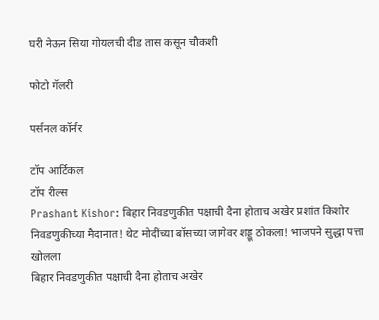घरी नेऊन सिया गोयलची दीड तास कसून चौकशी

फोटो गॅलरी

पर्सनल कॉर्नर

टॉप आर्टिकल
टॉप रील्स
Prashant Kishor: बिहार निवडणुकीत पक्षाची दैना होताच अखेर प्रशांत किशोर निवडणुकीच्या मैदानात! थेट मोदींच्या बॉसच्या जागेवर शड्डू ठोकला! भाजपने सुद्धा पत्ता खोलला
बिहार निवडणुकीत पक्षाची दैना होताच अखेर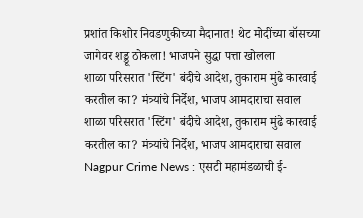प्रशांत किशोर निवडणुकीच्या मैदानात! थेट मोदींच्या बॉसच्या जागेवर शड्डू ठोकला! भाजपने सुद्धा पत्ता खोलला
शाळा परिसरात 'स्टिंग' बंदीचे आदेश, तुकाराम मुंढे कारवाई करतील का? मंत्र्यांचे निर्देश, भाजप आमदाराचा सवाल
शाळा परिसरात 'स्टिंग' बंदीचे आदेश, तुकाराम मुंढे कारवाई करतील का? मंत्र्यांचे निर्देश, भाजप आमदाराचा सवाल
Nagpur Crime News : एसटी महामंडळाची ई-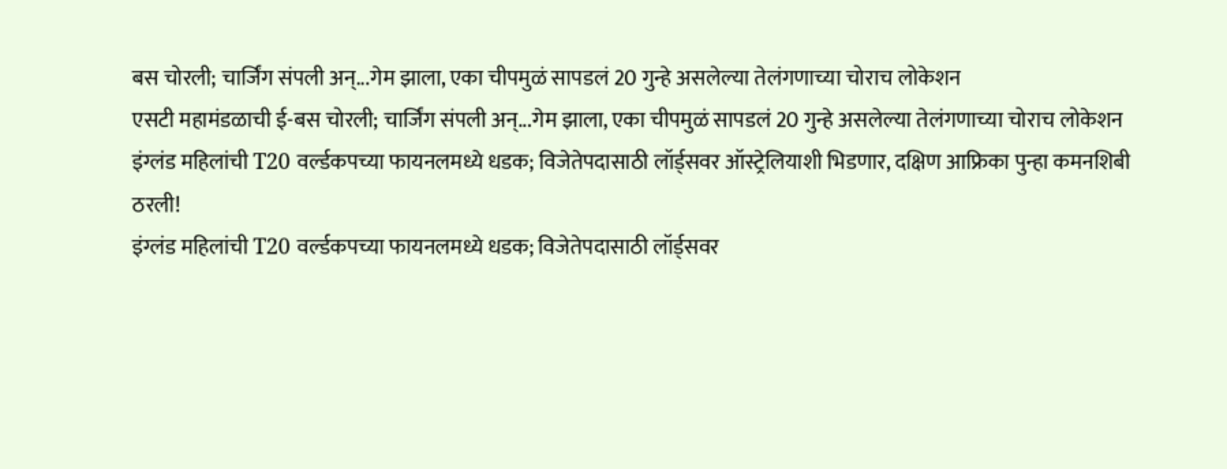बस चोरली; चार्जिंग संपली अन्...गेम झाला, एका चीपमुळं सापडलं 20 गुन्हे असलेल्या तेलंगणाच्या चोराच लोकेशन
एसटी महामंडळाची ई-बस चोरली; चार्जिंग संपली अन्...गेम झाला, एका चीपमुळं सापडलं 20 गुन्हे असलेल्या तेलंगणाच्या चोराच लोकेशन
इंग्लंड महिलांची T20 वर्ल्डकपच्या फायनलमध्ये धडक; विजेतेपदासाठी लॉर्ड्सवर ऑस्ट्रेलियाशी भिडणार, दक्षिण आफ्रिका पुन्हा कमनशिबी ठरली!
इंग्लंड महिलांची T20 वर्ल्डकपच्या फायनलमध्ये धडक; विजेतेपदासाठी लॉर्ड्सवर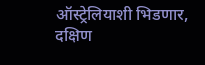ऑस्ट्रेलियाशी भिडणार, दक्षिण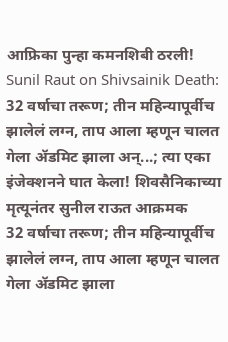आफ्रिका पुन्हा कमनशिबी ठरली!
Sunil Raut on Shivsainik Death: 32 वर्षाचा तरूण; तीन महिन्यापूर्वीच झालेलं लग्न, ताप आला म्हणून चालत गेला ॲडमिट झाला अन्...; त्या एका इंजेक्शनने घात केला! शिवसैनिकाच्या मृत्यूनंतर सुनील राऊत आक्रमक
32 वर्षाचा तरूण; तीन महिन्यापूर्वीच झालेलं लग्न, ताप आला म्हणून चालत गेला ॲडमिट झाला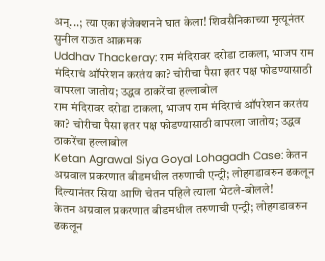अन्...; त्या एका इंजेक्शनने घात केला! शिवसैनिकाच्या मृत्यूनंतर सुनील राऊत आक्रमक
Uddhav Thackeray: राम मंदिरावर दरोडा टाकला, भाजप राम मंदिराचं ऑपरेशन करतंय का? चोरीचा पैसा इतर पक्ष फोडण्यासाठी वापरला जातोय; उद्धव ठाकरेंचा हल्लाबोल
राम मंदिरावर दरोडा टाकला, भाजप राम मंदिराचं ऑपरेशन करतंय का? चोरीचा पैसा इतर पक्ष फोडण्यासाठी वापरला जातोय; उद्धव ठाकरेंचा हल्लाबोल
Ketan Agrawal Siya Goyal Lohagadh Case: केतन अग्रवाल प्रकरणात बीडमधील तरुणाची एन्ट्री; लोहगडावरुन ढकलून दिल्यानंतर सिया आणि चेतन पहिले त्याला भेटले-बोलले!
केतन अग्रवाल प्रकरणात बीडमधील तरुणाची एन्ट्री; लोहगडावरुन ढकलून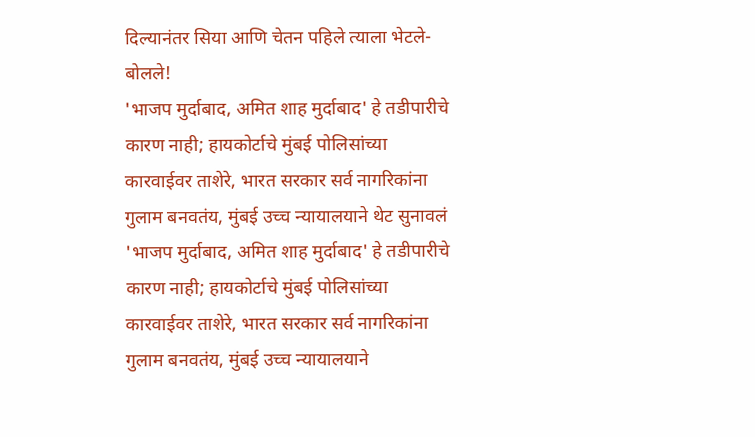दिल्यानंतर सिया आणि चेतन पहिले त्याला भेटले-बोलले!
'भाजप मुर्दाबाद, अमित शाह मुर्दाबाद' हे तडीपारीचे कारण नाही; हायकोर्टाचे मुंबई पोलिसांच्या कारवाईवर ताशेरे, भारत सरकार सर्व नागरिकांना गुलाम बनवतंय, मुंबई उच्च न्यायालयाने थेट सुनावलं
'भाजप मुर्दाबाद, अमित शाह मुर्दाबाद' हे तडीपारीचे कारण नाही; हायकोर्टाचे मुंबई पोलिसांच्या कारवाईवर ताशेरे, भारत सरकार सर्व नागरिकांना गुलाम बनवतंय, मुंबई उच्च न्यायालयाने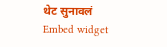थेट सुनावलं
Embed widget